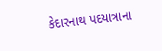કેદારનાથ પદયાત્રાના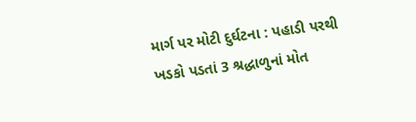માર્ગ પર મોટી દુર્ઘટના : પહાડી પરથી ખડકો પડતાં 3 શ્રદ્ધાળુનાં મોત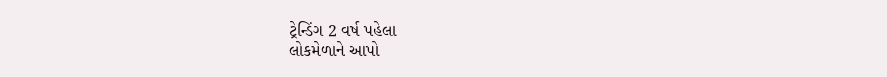ટ્રેન્ડિંગ 2 વર્ષ પહેલા
લોકમેળાને આપો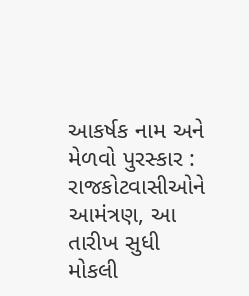આકર્ષક નામ અને મેળવો પુરસ્કાર : રાજકોટવાસીઓને આમંત્રણ, આ તારીખ સુધી મોકલી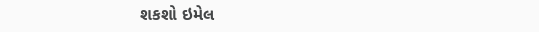શકશો ઇમેલ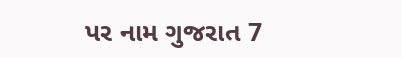પર નામ ગુજરાત 7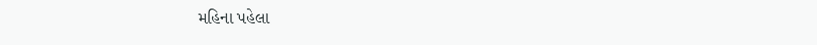મહિના પહેલા